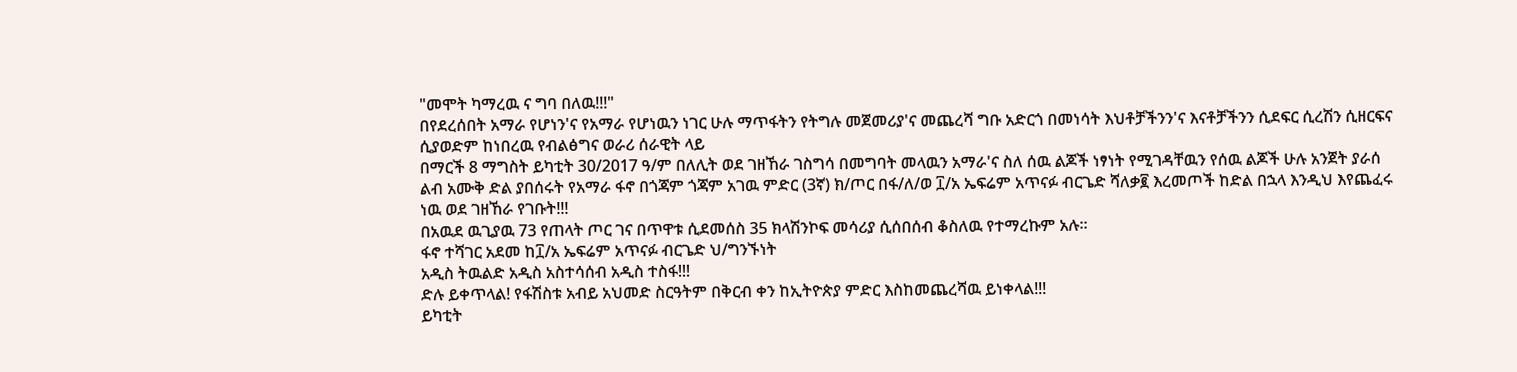"መሞት ካማረዉ ና ግባ በለዉ!!!"
በየደረሰበት አማራ የሆነን'ና የአማራ የሆነዉን ነገር ሁሉ ማጥፋትን የትግሉ መጀመሪያ'ና መጨረሻ ግቡ አድርጎ በመነሳት እህቶቻችንን'ና እናቶቻችንን ሲደፍር ሲረሽን ሲዘርፍና ሲያወድም ከነበረዉ የብልፅግና ወራሪ ሰራዊት ላይ
በማርች 8 ማግስት ይካቲት 30/2017 ዓ/ም በለሊት ወደ ገዘኸራ ገስግሳ በመግባት መላዉን አማራ'ና ስለ ሰዉ ልጆች ነፃነት የሚገዳቸዉን የሰዉ ልጆች ሁሉ አንጀት ያራሰ ልብ አሙቅ ድል ያበሰሩት የአማራ ፋኖ በጎጃም ጎጃም አገዉ ምድር (3ኛ) ክ/ጦር በፋ/ለ/ወ ፲/አ ኤፍሬም አጥናፉ ብርጌድ ሻለቃ፪ እረመጦች ከድል በኋላ እንዲህ እየጨፈሩ ነዉ ወደ ገዘኸራ የገቡት!!!
በአዉደ ዉጊያዉ 73 የጠላት ጦር ገና በጥዋቱ ሲደመሰስ 35 ክላሽንኮፍ መሳሪያ ሲሰበሰብ ቆስለዉ የተማረኩም አሉ።
ፋኖ ተሻገር አደመ ከ፲/አ ኤፍሬም አጥናፉ ብርጌድ ህ/ግንኙነት
አዲስ ትዉልድ አዲስ አስተሳሰብ አዲስ ተስፋ!!!
ድሉ ይቀጥላል! የፋሽስቱ አብይ አህመድ ስርዓትም በቅርብ ቀን ከኢትዮጵያ ምድር እስከመጨረሻዉ ይነቀላል!!!
ይካቲት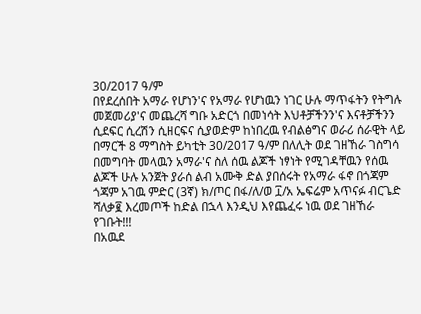30/2017 ዓ/ም
በየደረሰበት አማራ የሆነን'ና የአማራ የሆነዉን ነገር ሁሉ ማጥፋትን የትግሉ መጀመሪያ'ና መጨረሻ ግቡ አድርጎ በመነሳት እህቶቻችንን'ና እናቶቻችንን ሲደፍር ሲረሽን ሲዘርፍና ሲያወድም ከነበረዉ የብልፅግና ወራሪ ሰራዊት ላይ
በማርች 8 ማግስት ይካቲት 30/2017 ዓ/ም በለሊት ወደ ገዘኸራ ገስግሳ በመግባት መላዉን አማራ'ና ስለ ሰዉ ልጆች ነፃነት የሚገዳቸዉን የሰዉ ልጆች ሁሉ አንጀት ያራሰ ልብ አሙቅ ድል ያበሰሩት የአማራ ፋኖ በጎጃም ጎጃም አገዉ ምድር (3ኛ) ክ/ጦር በፋ/ለ/ወ ፲/አ ኤፍሬም አጥናፉ ብርጌድ ሻለቃ፪ እረመጦች ከድል በኋላ እንዲህ እየጨፈሩ ነዉ ወደ ገዘኸራ የገቡት!!!
በአዉደ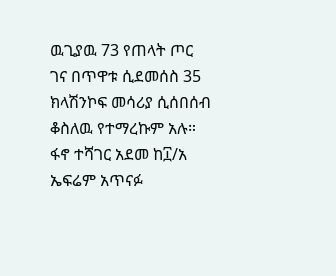ዉጊያዉ 73 የጠላት ጦር ገና በጥዋቱ ሲደመሰስ 35 ክላሽንኮፍ መሳሪያ ሲሰበሰብ ቆስለዉ የተማረኩም አሉ።
ፋኖ ተሻገር አደመ ከ፲/አ ኤፍሬም አጥናፉ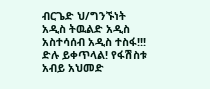ብርጌድ ህ/ግንኙነት
አዲስ ትዉልድ አዲስ አስተሳሰብ አዲስ ተስፋ!!!
ድሉ ይቀጥላል! የፋሽስቱ አብይ አህመድ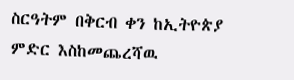ስርዓትም በቅርብ ቀን ከኢትዮጵያ ምድር እስከመጨረሻዉ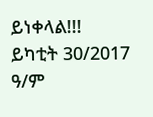ይነቀላል!!!
ይካቲት 30/2017 ዓ/ም